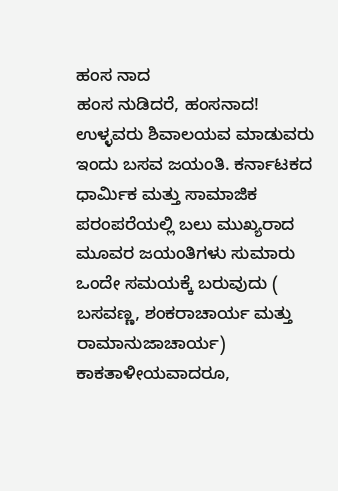ಹಂಸ ನಾದ
ಹಂಸ ನುಡಿದರೆ, ಹಂಸನಾದ!
ಉಳ್ಳವರು ಶಿವಾಲಯವ ಮಾಡುವರು
ಇಂದು ಬಸವ ಜಯಂತಿ. ಕರ್ನಾಟಕದ ಧಾರ್ಮಿಕ ಮತ್ತು ಸಾಮಾಜಿಕ ಪರಂಪರೆಯಲ್ಲಿ ಬಲು ಮುಖ್ಯರಾದ ಮೂವರ ಜಯಂತಿಗಳು ಸುಮಾರು ಒಂದೇ ಸಮಯಕ್ಕೆ ಬರುವುದು ( ಬಸವಣ್ಣ, ಶಂಕರಾಚಾರ್ಯ ಮತ್ತು ರಾಮಾನುಜಾಚಾರ್ಯ) ಕಾಕತಾಳೀಯವಾದರೂ,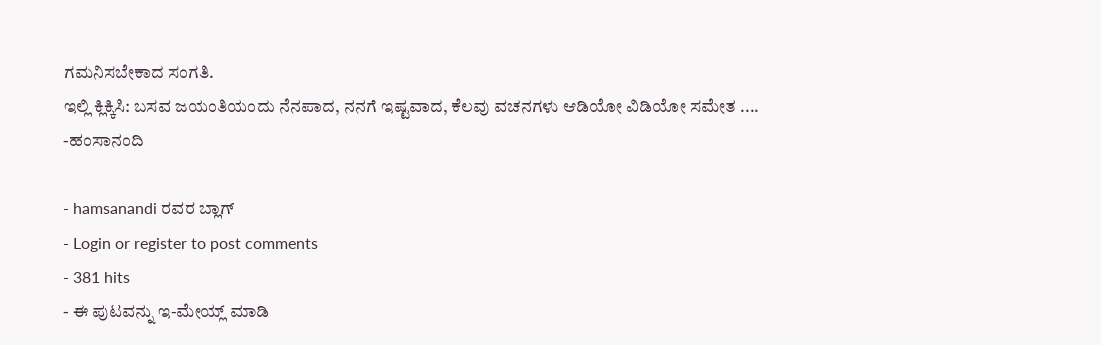ಗಮನಿಸಬೇಕಾದ ಸಂಗತಿ.
ಇಲ್ಲಿ ಕ್ಲಿಕ್ಕಿಸಿ: ಬಸವ ಜಯಂತಿಯಂದು ನೆನಪಾದ, ನನಗೆ ಇಷ್ಟವಾದ, ಕೆಲವು ವಚನಗಳು ಆಡಿಯೋ ವಿಡಿಯೋ ಸಮೇತ ....
-ಹಂಸಾನಂದಿ

- hamsanandi ರವರ ಬ್ಲಾಗ್
- Login or register to post comments
- 381 hits
- ಈ ಪುಟವನ್ನು ಇ-ಮೇಯ್ಲ್ ಮಾಡಿ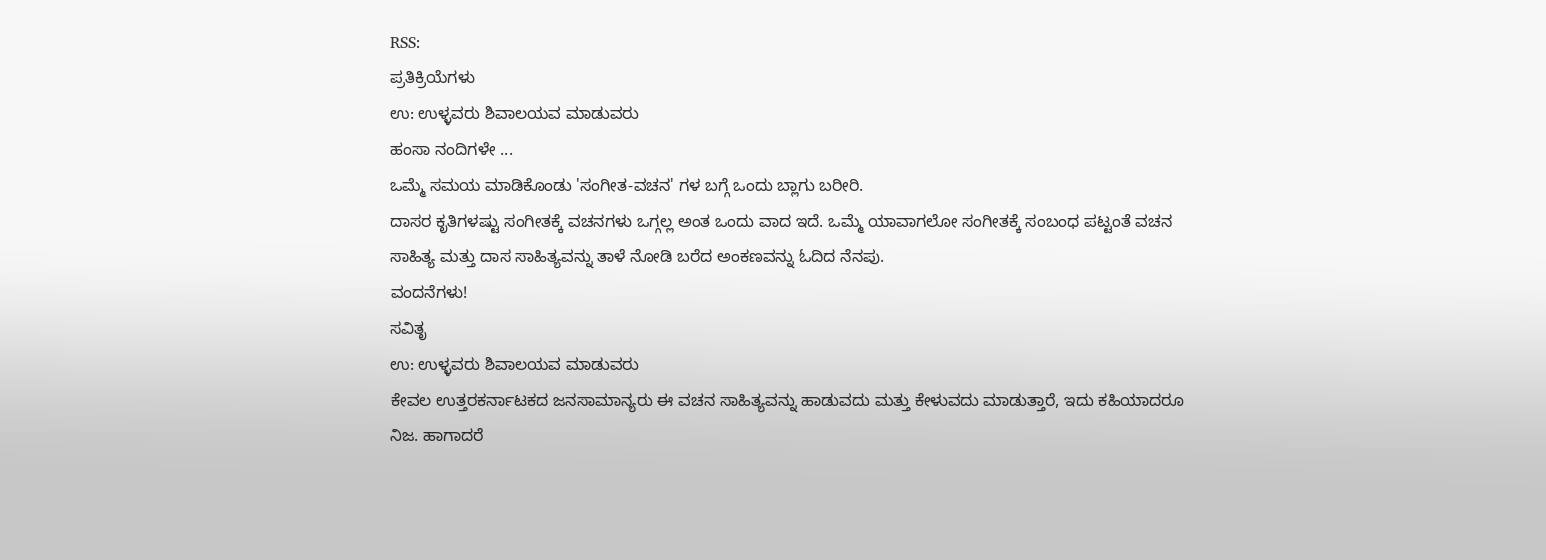RSS:
ಪ್ರತಿಕ್ರಿಯೆಗಳು
ಉ: ಉಳ್ಳವರು ಶಿವಾಲಯವ ಮಾಡುವರು
ಹಂಸಾ ನಂದಿಗಳೇ ...
ಒಮ್ಮೆ ಸಮಯ ಮಾಡಿಕೊಂಡು 'ಸಂಗೀತ-ವಚನ' ಗಳ ಬಗ್ಗೆ ಒಂದು ಬ್ಲಾಗು ಬರೀರಿ.
ದಾಸರ ಕೃತಿಗಳಷ್ಟು ಸಂಗೀತಕ್ಕೆ ವಚನಗಳು ಒಗ್ಗಲ್ಲ ಅಂತ ಒಂದು ವಾದ ಇದೆ. ಒಮ್ಮೆ ಯಾವಾಗಲೋ ಸಂಗೀತಕ್ಕೆ ಸಂಬಂಧ ಪಟ್ಟಂತೆ ವಚನ ಸಾಹಿತ್ಯ ಮತ್ತು ದಾಸ ಸಾಹಿತ್ಯವನ್ನು ತಾಳೆ ನೋಡಿ ಬರೆದ ಅಂಕಣವನ್ನು ಓದಿದ ನೆನಪು.
ವಂದನೆಗಳು!
ಸವಿತೃ
ಉ: ಉಳ್ಳವರು ಶಿವಾಲಯವ ಮಾಡುವರು
ಕೇವಲ ಉತ್ತರಕರ್ನಾಟಕದ ಜನಸಾಮಾನ್ಯರು ಈ ವಚನ ಸಾಹಿತ್ಯವನ್ನು ಹಾಡುವದು ಮತ್ತು ಕೇಳುವದು ಮಾಡುತ್ತಾರೆ, ಇದು ಕಹಿಯಾದರೂ ನಿಜ. ಹಾಗಾದರೆ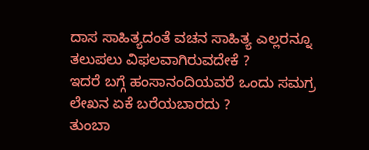ದಾಸ ಸಾಹಿತ್ಯದಂತೆ ವಚನ ಸಾಹಿತ್ಯ ಎಲ್ಲರನ್ನೂ ತಲುಪಲು ವಿಫಲವಾಗಿರುವದೇಕೆ ?
ಇದರೆ ಬಗ್ಗೆ ಹಂಸಾನಂದಿಯವರೆ ಒಂದು ಸಮಗ್ರ ಲೇಖನ ಏಕೆ ಬರೆಯಬಾರದು ?
ತುಂಬಾ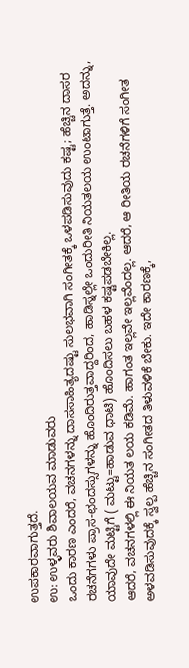ಉಪಕಾರವಾಗುತ್ತದೆ.
ಉ: ಉಳ್ಳವರು ಶಿವಾಲಯವ ಮಾಡುವರು
ಒಂದು ಕಾರಣ ಎಂದರೆ, ವಚನಗಳನ್ನು ದಾಸಸಾಹಿತ್ಯದಷ್ಟು ಸುಲಭವಾಗಿ ಸಂಗೀತಕ್ಕೆ ಒಳಪಡಿಸುವುದು ಕಷ್ಟ; ಹೆಚ್ಚಿನ ದಾಸರ ರಚನೆಗಗಳು ಪ್ರಾಸ-ಛಂದಸ್ಸುಗಳನ್ನು ಹೊಂದಿರುತ್ತವಾದ್ದರಿಂದ, ಹಾಡಿಸ್ನಲ್ಲೇ ಒಂದುರೀತಿ ನಿಯತಲಯ ಉಂಟಾಗುತ್ತೆ. ಅದನ್ನು, ಯಾವುದೇ ಮಟ್ಟಿಗೆ ( ಮಟ್ಟು=ಹಾಡುವ ಧಾಟಿ) ಹೊಂದಿಸಲು ಬಹಳ ಕಷ್ಟಪಡಬೇಕಿಲ್ಲ.
ಆದರೆ, ವಚನಗಳಲ್ಲಿ ಈ ನಿಯತ ಲಯ ಕಡಿಮೆ. ಹಾಗಂತ ಇಲ್ಲವೇ ಇಲ್ಲವೆಂದಲ್ಲ. ಆದರೆ, ಆ ರೀತಿಯ ರಚನೆಗಳಿಗೆ ಸಂಗೀತ ಅಳವಡಿಸುವುದಕ್ಕೆ ಸ್ವಲ್ಪ ಹೆಚ್ಚಿನ ಸಂಗೀತದ ತಿಳುವಳಿಕೆ ಬೇಕು. ಇದೇ ಕಾರಣಕ್ಕೆ,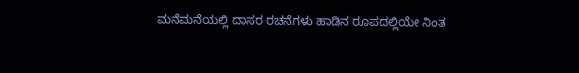ಮನೆಮನೆಯಲ್ಲಿ ದಾಸರ ರಚನೆಗಳು ಹಾಡಿನ ರೂಪದಲ್ಲಿಯೇ ನಿಂತ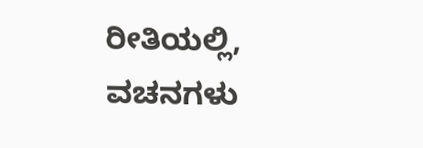ರೀತಿಯಲ್ಲಿ, ವಚನಗಳು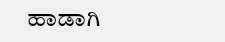ಹಾಡಾಗಿ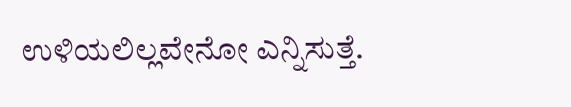ಉಳಿಯಲಿಲ್ಲವೇನೋ ಎನ್ನಿಸುತ್ತೆ.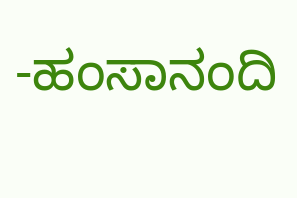-ಹಂಸಾನಂದಿ